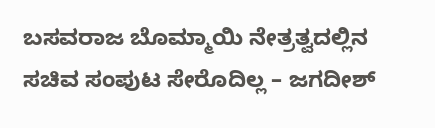ಬಸವರಾಜ ಬೊಮ್ಮಾಯಿ ನೇತ್ರತ್ವದಲ್ಲಿನ ಸಚಿವ ಸಂಪುಟ ಸೇರೊದಿಲ್ಲ – ಜಗದೀಶ್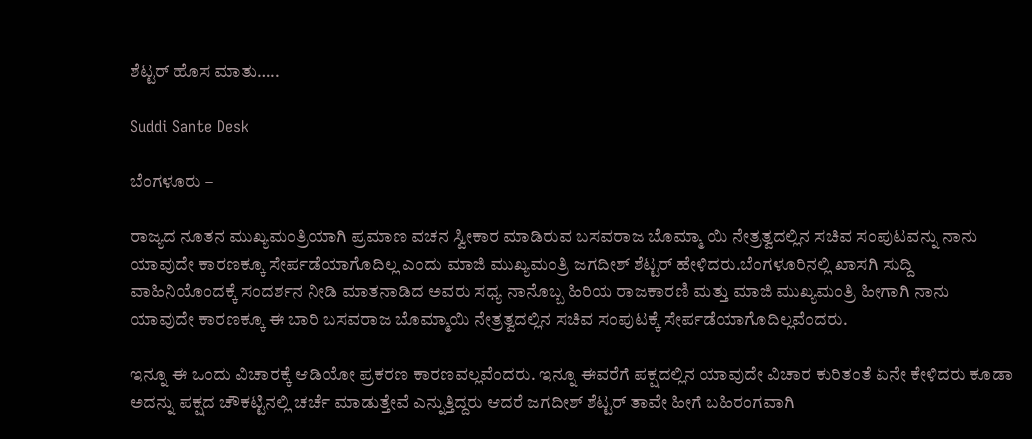ಶೆಟ್ಟರ್ ಹೊಸ ಮಾತು…..

Suddi Sante Desk

ಬೆಂಗಳೂರು –

ರಾಜ್ಯದ ನೂತನ ಮುಖ್ಯಮಂತ್ರಿಯಾಗಿ ಪ್ರಮಾಣ ವಚನ ಸ್ವೀಕಾರ ಮಾಡಿರುವ ಬಸವರಾಜ ಬೊಮ್ಮಾ ಯಿ ನೇತ್ರತ್ವದಲ್ಲಿನ ಸಚಿವ ಸಂಪುಟವನ್ನು ನಾನು ಯಾವುದೇ ಕಾರಣಕ್ಕೂ ಸೇರ್ಪಡೆಯಾಗೊದಿಲ್ಲ ಎಂದು ಮಾಜಿ ಮುಖ್ಯಮಂತ್ರಿ ಜಗದೀಶ್ ಶೆಟ್ಟರ್ ಹೇಳಿದರು.ಬೆಂಗಳೂರಿನಲ್ಲಿ ಖಾಸಗಿ ಸುದ್ದಿ ವಾಹಿನಿಯೊಂದಕ್ಕೆ ಸಂದರ್ಶನ ನೀಡಿ ಮಾತನಾಡಿದ ಅವರು ಸಧ್ಯ ನಾನೊಬ್ಬ ಹಿರಿಯ ರಾಜಕಾರಣಿ ಮತ್ತು ಮಾಜಿ ಮುಖ್ಯಮಂತ್ರಿ ಹೀಗಾಗಿ ನಾನು ಯಾವುದೇ ಕಾರಣಕ್ಕೂ ಈ ಬಾರಿ ಬಸವರಾಜ ಬೊಮ್ಮಾಯಿ ನೇತ್ರತ್ವದಲ್ಲಿನ ಸಚಿವ ಸಂಪುಟಕ್ಕೆ ಸೇರ್ಪಡೆಯಾಗೊದಿಲ್ಲವೆಂದರು.

ಇನ್ನೂ ಈ ಒಂದು ವಿಚಾರಕ್ಕೆ ಆಡಿಯೋ ಪ್ರಕರಣ ಕಾರಣವಲ್ಲವೆಂದರು. ಇನ್ನೂ ಈವರೆಗೆ ಪಕ್ಷದಲ್ಲಿನ ಯಾವುದೇ ವಿಚಾರ ಕುರಿತಂತೆ ಏನೇ ಕೇಳಿದರು ಕೂಡಾ ಅದನ್ನು ಪಕ್ಷದ ಚೌಕಟ್ಟಿನಲ್ಲಿ ಚರ್ಚೆ ಮಾಡುತ್ತೇವೆ ಎನ್ನುತ್ತಿದ್ದರು ಆದರೆ ಜಗದೀಶ್ ಶೆಟ್ಟರ್ ತಾವೇ ಹೀಗೆ ಬಹಿರಂಗವಾಗಿ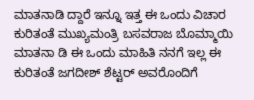ಮಾತನಾಡಿ ದ್ದಾರೆ ಇನ್ನೂ ಇತ್ತ ಈ ಒಂದು ವಿಚಾರ ಕುರಿತಂತೆ ಮುಖ್ಯಮಂತ್ರಿ ಬಸವರಾಜ ಬೊಮ್ಮಾಯಿ ಮಾತನಾ ಡಿ ಈ ಒಂದು ಮಾಹಿತಿ ನನಗೆ ಇಲ್ಲ ಈ ಕುರಿತಂತೆ ಜಗದೀಶ್ ಶೆಟ್ಟರ್ ಅವರೊಂದಿಗೆ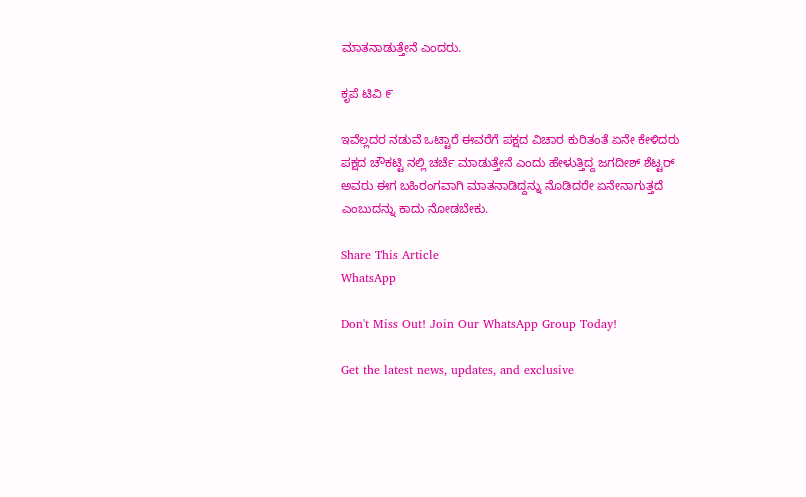ಮಾತನಾಡುತ್ತೇನೆ ಎಂದರು.

ಕೃಪೆ ಟಿವಿ ೯

ಇವೆಲ್ಲದರ ನಡುವೆ ಒಟ್ಟಾರೆ ಈವರೆಗೆ ಪಕ್ಷದ ವಿಚಾರ ಕುರಿತಂತೆ ಏನೇ ಕೇಳಿದರು ಪಕ್ಷದ ಚೌಕಟ್ಟಿ ನಲ್ಲಿ ಚರ್ಚೆ ಮಾಡುತ್ತೇನೆ ಎಂದು ಹೇಳುತ್ತಿದ್ದ ಜಗದೀಶ್ ಶೆಟ್ಟರ್ ಅವರು ಈಗ ಬಹಿರಂಗವಾಗಿ ಮಾತನಾಡಿದ್ದನ್ನು ನೊಡಿದರೇ ಏನೇನಾಗುತ್ತದೆ ಎಂಬುದನ್ನು ಕಾದು ನೋಡಬೇಕು.

Share This Article
WhatsApp

Don't Miss Out! Join Our WhatsApp Group Today!

Get the latest news, updates, and exclusive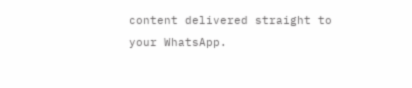content delivered straight to your WhatsApp.